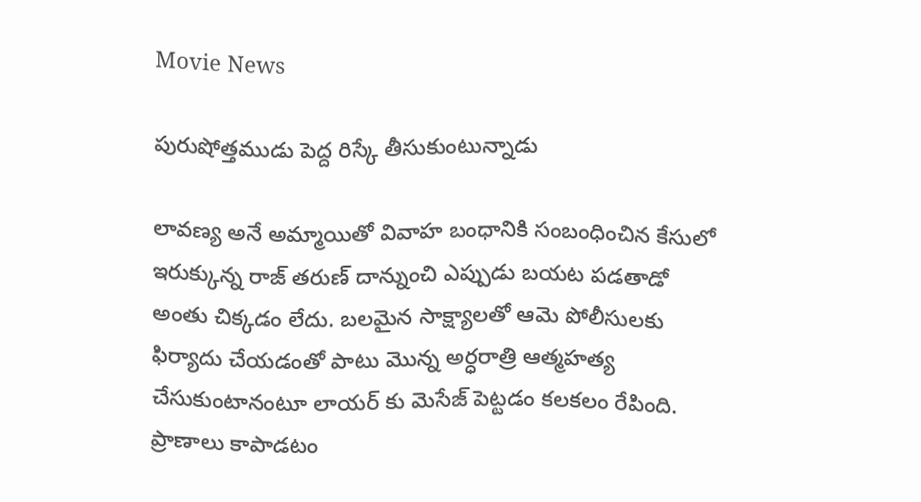Movie News

పురుషోత్తముడు పెద్ద రిస్కే తీసుకుంటున్నాడు

లావణ్య అనే అమ్మాయితో వివాహ బంధానికి సంబంధించిన కేసులో ఇరుక్కున్న రాజ్ తరుణ్ దాన్నుంచి ఎప్పుడు బయట పడతాడో అంతు చిక్కడం లేదు. బలమైన సాక్ష్యాలతో ఆమె పోలీసులకు ఫిర్యాదు చేయడంతో పాటు మొన్న అర్ధరాత్రి ఆత్మహత్య చేసుకుంటానంటూ లాయర్ కు మెసేజ్ పెట్టడం కలకలం రేపింది. ప్రాణాలు కాపాడటం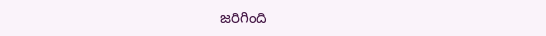జరిగింది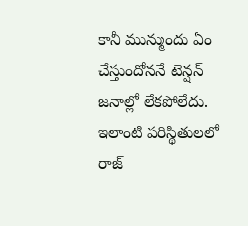కానీ మున్ముందు ఏం చేస్తుందోననే టెన్షన్ జనాల్లో లేకపోలేదు. ఇలాంటి పరిస్థితులలో రాజ్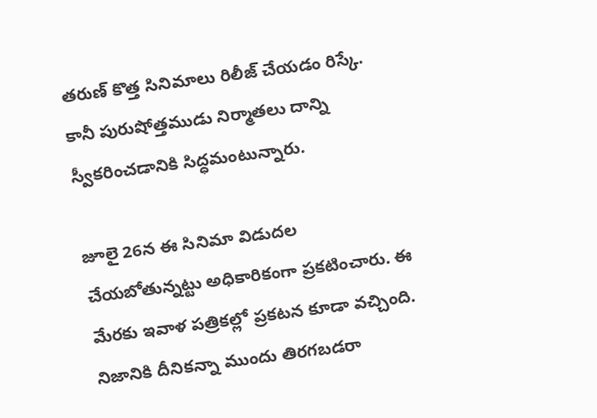తరుణ్ కొత్త సినిమాలు రిలీజ్ చేయడం రిస్కే. కానీ పురుషోత్తముడు నిర్మాతలు దాన్ని స్వీకరించడానికి సిద్ధమంటున్నారు.

జూలై 26న ఈ సినిమా విడుదల చేయబోతున్నట్టు అధికారికంగా ప్రకటించారు. ఈ మేరకు ఇవాళ పత్రికల్లో ప్రకటన కూడా వచ్చింది. నిజానికి దీనికన్నా ముందు తిరగబడరా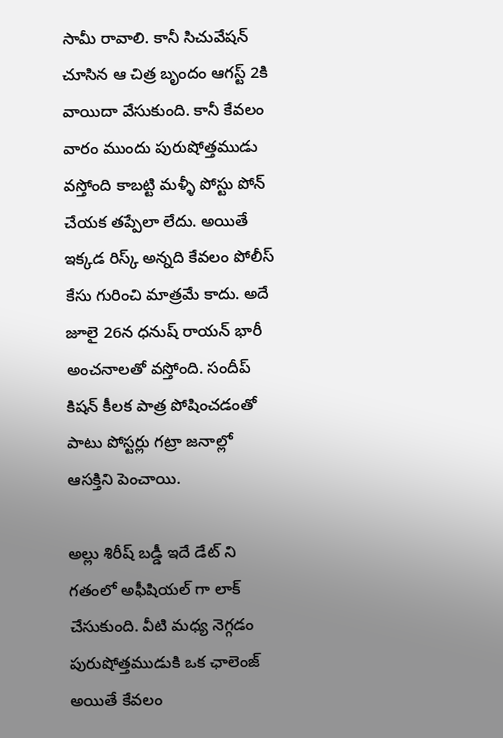సామీ రావాలి. కానీ సిచువేషన్ చూసిన ఆ చిత్ర బృందం ఆగస్ట్ 2కి వాయిదా వేసుకుంది. కానీ కేవలం వారం ముందు పురుషోత్తముడు వస్తోంది కాబట్టి మళ్ళీ పోస్టు పోన్ చేయక తప్పేలా లేదు. అయితే ఇక్కడ రిస్క్ అన్నది కేవలం పోలీస్ కేసు గురించి మాత్రమే కాదు. అదే జూలై 26న ధనుష్ రాయన్ భారీ అంచనాలతో వస్తోంది. సందీప్ కిషన్ కీలక పాత్ర పోషించడంతో పాటు పోస్టర్లు గట్రా జనాల్లో ఆసక్తిని పెంచాయి.

అల్లు శిరీష్ బడ్డీ ఇదే డేట్ ని గతంలో అఫీషియల్ గా లాక్ చేసుకుంది. వీటి మధ్య నెగ్గడం పురుషోత్తముడుకి ఒక ఛాలెంజ్ అయితే కేవలం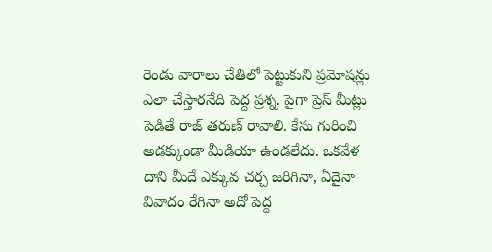రెండు వారాలు చేతిలో పెట్టుకుని ప్రమోషన్లు ఎలా చేస్తారనేది పెద్ద ప్రశ్న. పైగా ప్రెస్ మీట్లు పెడితే రాజ్ తరుణ్ రావాలి. కేసు గురించి అడక్కుండా మీడియా ఉండలేదు. ఒకవేళ దాని మీదే ఎక్కువ చర్చ జరిగినా, ఏదైనా వివాదం రేగినా అదో పెద్ద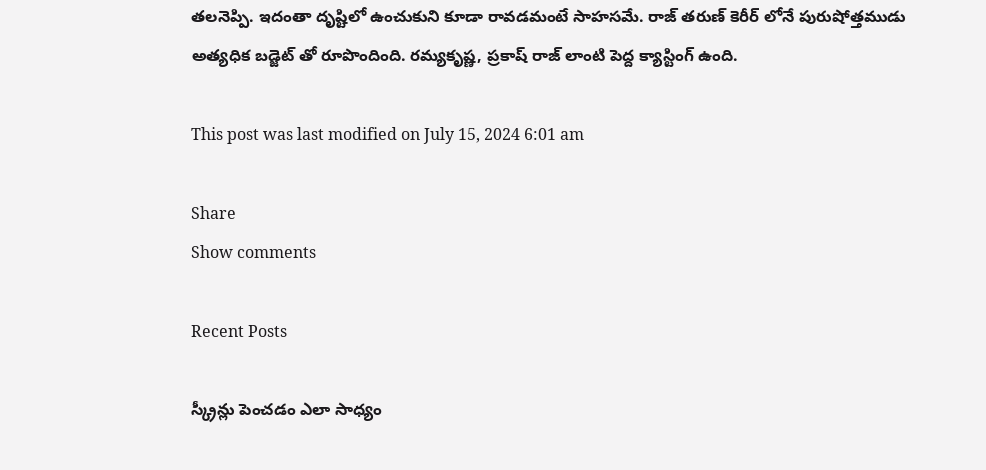తలనెప్పి. ఇదంతా దృష్టిలో ఉంచుకుని కూడా రావడమంటే సాహసమే. రాజ్ తరుణ్ కెరీర్ లోనే పురుషోత్తముడు అత్యధిక బడ్జెట్ తో రూపొందింది. రమ్యకృష్ణ, ప్రకాష్ రాజ్ లాంటి పెద్ద క్యాస్టింగ్ ఉంది.

This post was last modified on July 15, 2024 6:01 am

Share
Show comments

Recent Posts

స్క్రీన్లు పెంచడం ఎలా సాధ్యం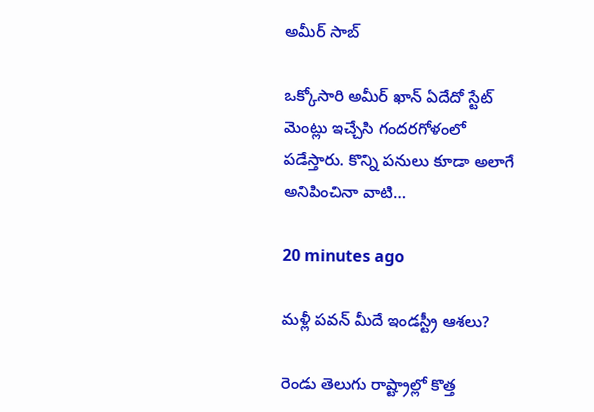అమీర్ సాబ్

ఒక్కోసారి అమీర్ ఖాన్ ఏదేదో స్టేట్ మెంట్లు ఇచ్చేసి గందరగోళంలో పడేస్తారు. కొన్ని పనులు కూడా అలాగే అనిపించినా వాటి…

20 minutes ago

మళ్లీ పవన్ మీదే ఇండస్ట్రీ ఆశలు?

రెండు తెలుగు రాష్ట్రాల్లో కొత్త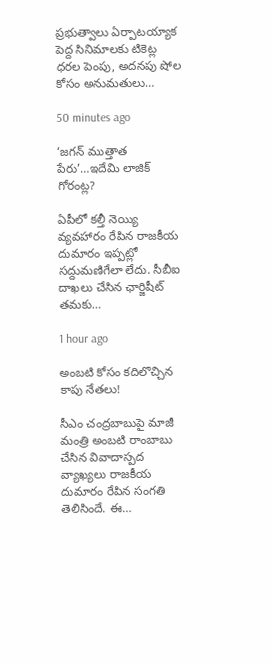ప్రభుత్వాలు ఏర్పాటయ్యాక పెద్ద సినిమాలకు టికెట్ల ధరల పెంపు, అదనపు షోల కోసం అనుమతులు…

50 minutes ago

‘జగన్ ముత్తాత పేరు’…ఇదేమి లాజిక్ గోరంట్ల?

ఏపీలో కల్తీ నెయ్యి వ్యవహారం రేపిన రాజకీయ దుమారం ఇప్పట్లో సద్దుమణిగేలా లేదు. సీబీఐ దాఖలు చేసిన ఛార్జిషీట్ తమకు…

1 hour ago

అంబటి కోసం కదిలొచ్చిన కాపు నేతలు!

సీఎం చంద్రబాబుపై మాజీ మంత్రి అంబటి రాంబాబు చేసిన వివాదాస్పద వ్యాఖ్యలు రాజకీయ దుమారం రేపిన సంగతి తెలిసిందే. ఈ…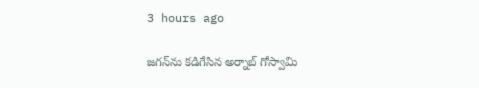3 hours ago

జగన్‌ను కడిగేసిన అర్నాబ్ గోస్వామి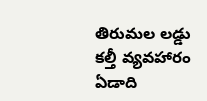తిరుమల లడ్డు కల్తీ వ్యవహారం ఏడాది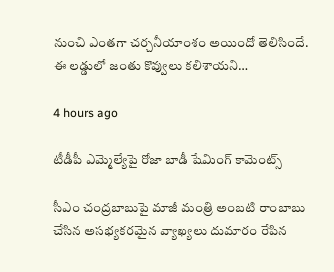నుంచి ఎంతగా చర్చనీయాంశం అయిందో తెలిసిందే. ఈ లడ్డులో జంతు కొవ్వులు కలిశాయని…

4 hours ago

టీడీపీ ఎమ్మెల్యేపై రోజా బాడీ షేమింగ్ కామెంట్స్

సీఎం చంద్రబాబుపై మాజీ మంత్రి అంబటి రాంబాబు చేసిన అసభ్యకరమైన వ్యాఖ్యలు దుమారం రేపిన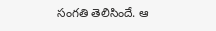సంగతి తెలిసిందే. ఆ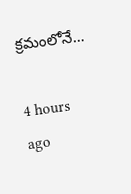క్రమంలోనే…

4 hours ago